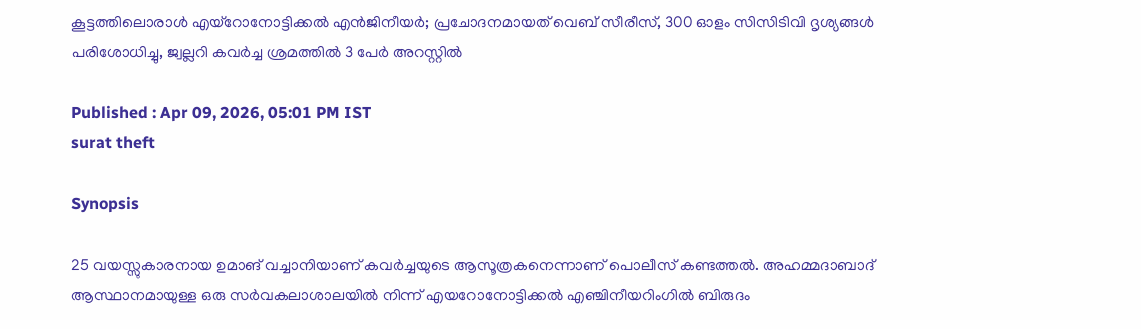കൂട്ടത്തിലൊരാൾ എയ്റോനോട്ടിക്കൽ എൻജിനീയർ; പ്രചോദനമായത് വെബ് സീരീസ്, 300 ഓളം സിസിടിവി ദൃശ്യങ്ങൾ പരിശോധിച്ചു, ജ്വല്ലറി കവർച്ച ശ്രമത്തിൽ 3 പേർ അറസ്റ്റിൽ

Published : Apr 09, 2026, 05:01 PM IST
surat theft

Synopsis

25 വയസ്സുകാരനായ ഉമാങ് വച്ചാനിയാണ് കവർച്ചയുടെ ആസൂത്രകനെന്നാണ് പൊലീസ് കണ്ടത്തൽ. അഹമ്മദാബാദ് ആസ്ഥാനമായുള്ള ഒരു സർവകലാശാലയിൽ നിന്ന് എയറോനോട്ടിക്കൽ എഞ്ചിനീയറിംഗിൽ ബിരുദം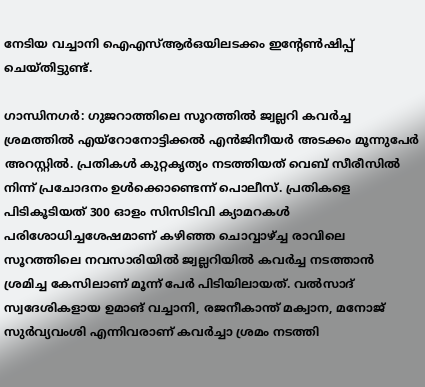നേടിയ വച്ചാനി ഐഎസ്ആർഒയിലടക്കം ഇൻ്റേൺഷിപ്പ് ചെയ്തിട്ടുണ്ട്.

ഗാന്ധിനഗർ: ഗുജറാത്തിലെ സൂറത്തിൽ ജ്വല്ലറി കവർച്ച ശ്രമത്തിൽ എയ്റോനോട്ടിക്കൽ എൻജിനീയർ അടക്കം മൂന്നുപേർ അറസ്റ്റിൽ. പ്രതികൾ കുറ്റകൃത്യം നടത്തിയത് വെബ് സീരീസിൽ നിന്ന് പ്രചോദനം ഉൾക്കൊണ്ടെന്ന് പൊലീസ്. പ്രതികളെ പിടികൂടിയത് 300 ഓളം സിസിടിവി ക്യാമറകൾ പരിശോധിച്ചശേഷമാണ് കഴിഞ്ഞ ചൊവ്വാഴ്ച്ച രാവിലെ സൂറത്തിലെ നവസാരിയിൽ ജ്വല്ലറിയിൽ കവർച്ച നടത്താൻ ശ്രമിച്ച കേസിലാണ് മൂന്ന് പേർ പിടിയിലായത്. വൽസാദ് സ്വദേശികളായ ഉമാങ് വച്ചാനി, രജനീകാന്ത് മക്വാന, മനോജ് സുർവ്യവംശി എന്നിവരാണ് കവർച്ചാ ശ്രമം നടത്തി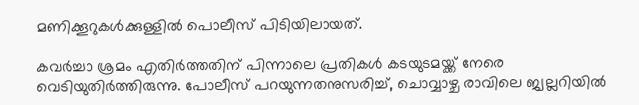മണിക്കൂറുകൾക്കുള്ളിൽ പൊലീസ് പിടിയിലായത്.

കവർച്ചാ ശ്രമം എതിർത്തതിന് പിന്നാലെ പ്രതികൾ കടയുടമയ്ക്ക് നേരെ വെടിയുതിർത്തിരുന്നു. പോലീസ് പറയുന്നതനുസരിച്ച്, ചൊവ്വാഴ്ച രാവിലെ ജ്വല്ലറിയിൽ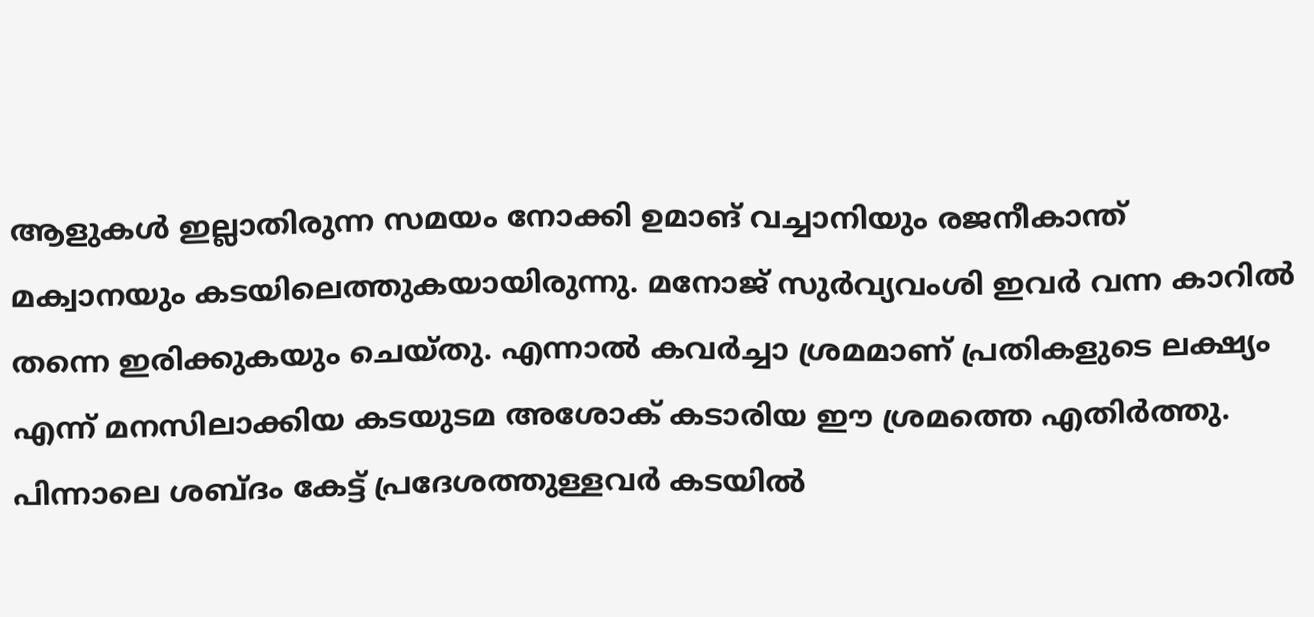ആളുകൾ ഇല്ലാതിരുന്ന സമയം നോക്കി ഉമാങ് വച്ചാനിയും രജനീകാന്ത് മക്വാനയും കടയിലെത്തുകയായിരുന്നു. മനോജ് സുർവ്യവംശി ഇവർ വന്ന കാറിൽ തന്നെ ഇരിക്കുകയും ചെയ്തു. എന്നാൽ കവർച്ചാ ശ്രമമാണ് പ്രതികളുടെ ലക്ഷ്യം എന്ന് മനസിലാക്കിയ കടയുടമ അശോക് കടാരിയ ഈ ശ്രമത്തെ എതിർത്തു. പിന്നാലെ ശബ്ദം കേട്ട് പ്രദേശത്തുള്ളവർ കടയിൽ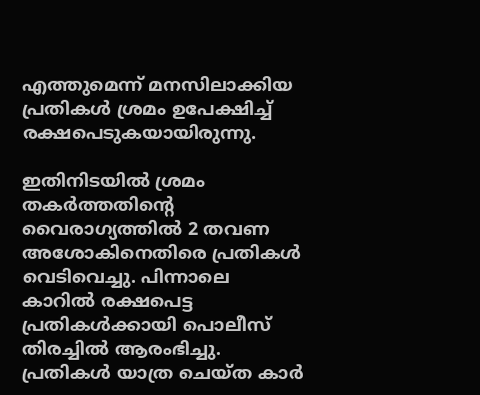എത്തുമെന്ന് മനസിലാക്കിയ പ്രതികൾ ശ്രമം ഉപേക്ഷിച്ച് രക്ഷപെടുകയായിരുന്നു.

ഇതിനിടയിൽ ശ്രമം തകർത്തതിൻ്റെ വൈരാഗ്യത്തിൽ 2 തവണ അശോകിനെതിരെ പ്രതികൾ വെടിവെച്ചു. പിന്നാലെ കാറിൽ രക്ഷപെട്ട പ്രതികൾക്കായി പൊലീസ് തിരച്ചിൽ ആരംഭിച്ചു. പ്രതികൾ യാത്ര ചെയ്ത കാർ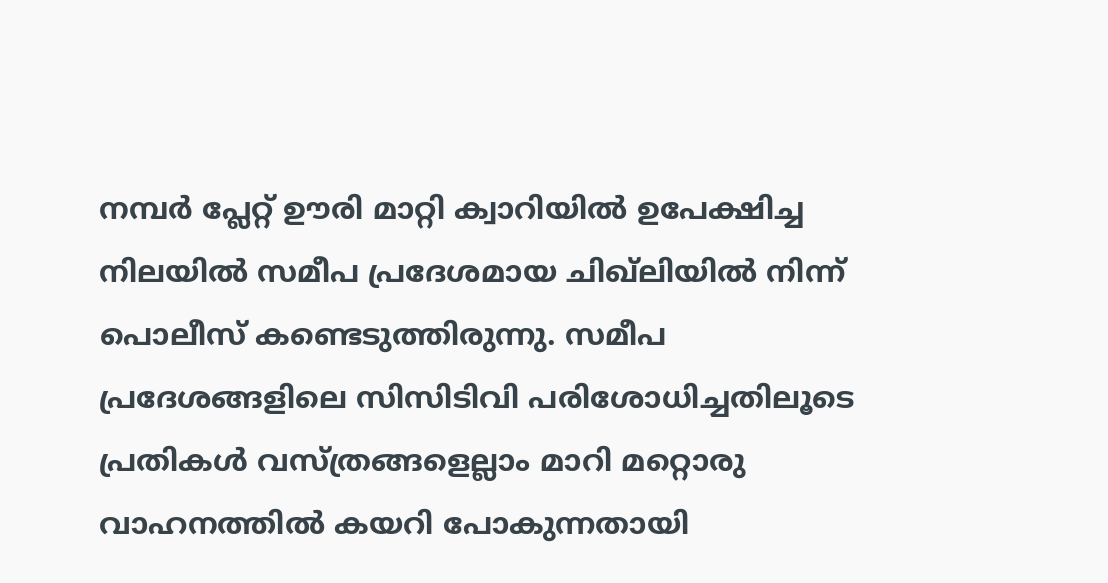നമ്പർ പ്ലേറ്റ് ഊരി മാറ്റി ക്വാറിയിൽ ഉപേക്ഷിച്ച നിലയിൽ സമീപ പ്രദേശമായ ചിഖ്‌ലിയിൽ നിന്ന് പൊലീസ് കണ്ടെടുത്തിരുന്നു. സമീപ പ്രദേശങ്ങളിലെ സിസിടിവി പരിശോധിച്ചതിലൂടെ പ്രതികൾ വസ്ത്രങ്ങളെല്ലാം മാറി മറ്റൊരു വാഹനത്തിൽ കയറി പോകുന്നതായി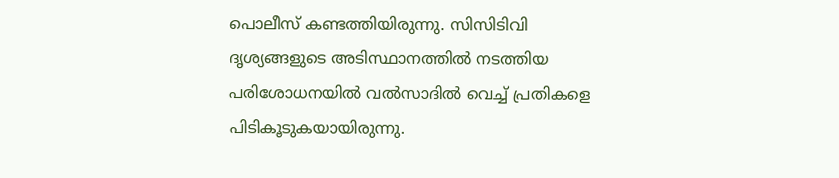പൊലീസ് കണ്ടത്തിയിരുന്നു. സിസിടിവി ദൃശ്യങ്ങളുടെ അടിസ്ഥാനത്തിൽ നടത്തിയ പരിശോധനയിൽ വൽസാദിൽ വെച്ച് പ്രതികളെ പിടികൂടുകയായിരുന്നു.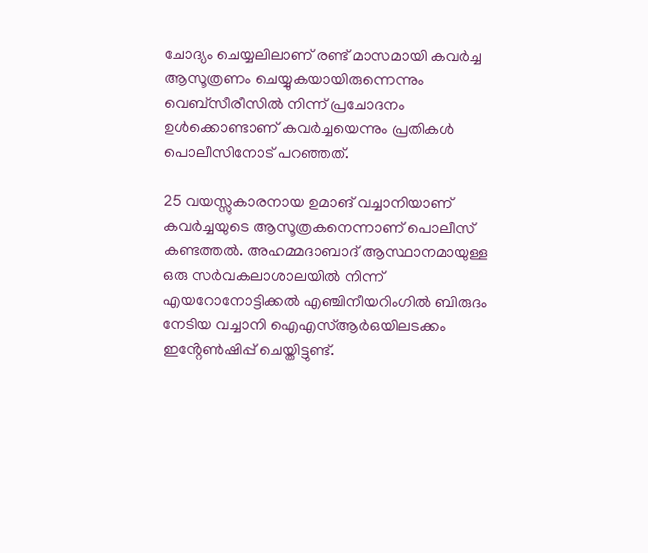ചോദ്യം ചെയ്യലിലാണ് രണ്ട് മാസമായി കവർച്ച ആസൂത്രണം ചെയ്യുകയായിരുന്നെന്നും വെബ്സീരീസിൽ നിന്ന് പ്രചോദനം ഉൾക്കൊണ്ടാണ് കവർച്ചയെന്നും പ്രതികൾ പൊലീസിനോട് പറഞ്ഞത്.

25 വയസ്സുകാരനായ ഉമാങ് വച്ചാനിയാണ് കവർച്ചയുടെ ആസൂത്രകനെന്നാണ് പൊലീസ് കണ്ടത്തൽ. അഹമ്മദാബാദ് ആസ്ഥാനമായുള്ള ഒരു സർവകലാശാലയിൽ നിന്ന് എയറോനോട്ടിക്കൽ എഞ്ചിനീയറിംഗിൽ ബിരുദം നേടിയ വച്ചാനി ഐഎസ്ആർഒയിലടക്കം ഇൻ്റേൺഷിപ്പ് ചെയ്തിട്ടുണ്ട്.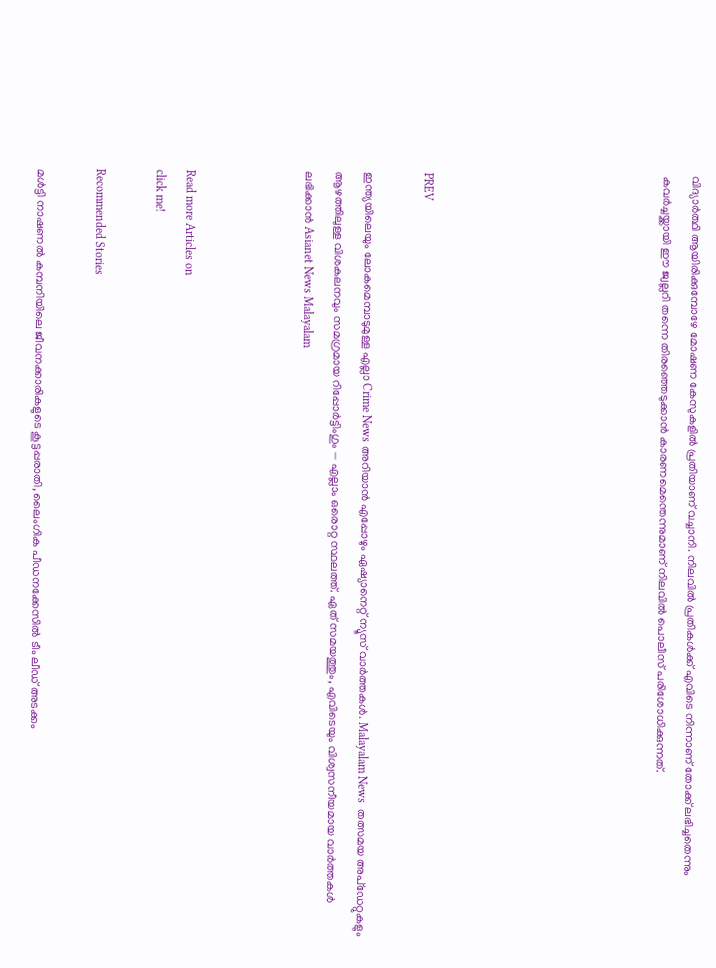വിദ്യാർത്ഥി ആയിരിക്കുമ്പോഴേ മോഷണ കേസുകളിൽ പ്രതിയാണ് വച്ചാനി. നിലവിൽ പ്രതികൾക്ക് എവിടെ നിന്നാണ് തോക്ക് ലഭിച്ചതെന്നും കവർച്ചയ്ക്കായി ഈ ജ്വല്ലറി തന്നെ തിരഞ്ഞെടുക്കാൻ കാരണമെന്തെന്നുമാണ് നിലവിൽ പൊലീസ് പരിശോധിക്കുന്നത്.







PREV

ഇന്ത്യയിലെയും ലോകമെമ്പാടുമുള്ള എല്ലാ Crime News അറിയാൻ എപ്പോഴും ഏഷ്യാനെറ്റ് ന്യൂസ് വാർത്തകൾ. Malayalam News  തത്സമയ അപ്‌ഡേറ്റുകളും ആഴത്തിലുള്ള വിശകലനവും സമഗ്രമായ റിപ്പോർട്ടിംഗും — എല്ലാം ഒരൊറ്റ സ്ഥലത്ത്. ഏത് സമയത്തും, എവിടെയും വിശ്വസനീയമായ വാർത്തകൾ ലഭിക്കാൻ Asianet News Malayalam



Read more Articles on
click me!

Recommended Stories

മൾട്ടി നാഷണൽ കമ്പനിയിലെ ജീവനക്കാരികളുടെ കൂട്ടപ്പരാതി, ലൈംഗിക പീഡനക്കേസിൽ ടീം ലീഡ് അടക്കം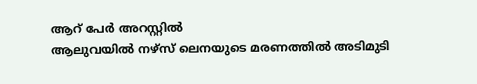ആറ് പേർ അറസ്റ്റിൽ
ആലുവയിൽ നഴ്സ് ലെനയുടെ മരണത്തിൽ അടിമുടി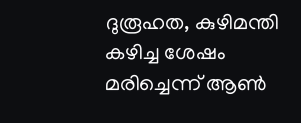ദുരൂഹത, കുഴിമന്തി കഴിച്ച ശേഷം മരിച്ചെന്ന് ആൺ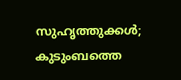സുഹൃത്തുക്കൾ; കുടുംബത്തെ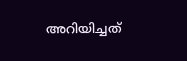അറിയിച്ചത്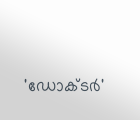'ഡോക്ടർ'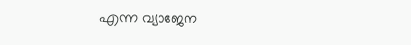എന്ന വ്യാജേന